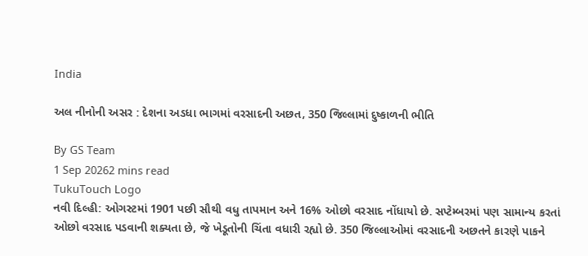India

અલ નીનોની અસર : દેશના અડધા ભાગમાં વરસાદની અછત, 350 જિલ્લામાં દુષ્કાળની ભીતિ

By GS Team
1 Sep 20262 mins read
TukuTouch Logo
નવી દિલ્હી: ઓગસ્ટમાં 1901 પછી સૌથી વધુ તાપમાન અને 16% ઓછો વરસાદ નોંધાયો છે. સપ્ટેમ્બરમાં પણ સામાન્ય કરતાં ઓછો વરસાદ પડવાની શક્યતા છે, જે ખેડૂતોની ચિંતા વધારી રહ્યો છે. 350 જિલ્લાઓમાં વરસાદની અછતને કારણે પાકને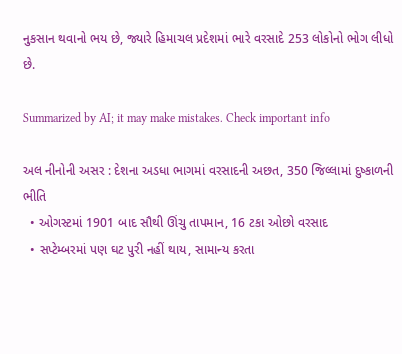નુકસાન થવાનો ભય છે, જ્યારે હિમાચલ પ્રદેશમાં ભારે વરસાદે 253 લોકોનો ભોગ લીધો છે.

Summarized by AI; it may make mistakes. Check important info

અલ નીનોની અસર : દેશના અડધા ભાગમાં વરસાદની અછત, 350 જિલ્લામાં દુષ્કાળની ભીતિ
  • ઓગસ્ટમાં 1901 બાદ સૌથી ઊંચુ તાપમાન, 16 ટકા ઓછો વરસાદ
  • સપ્ટેમ્બરમાં પણ ઘટ પુરી નહીં થાય, સામાન્ય કરતા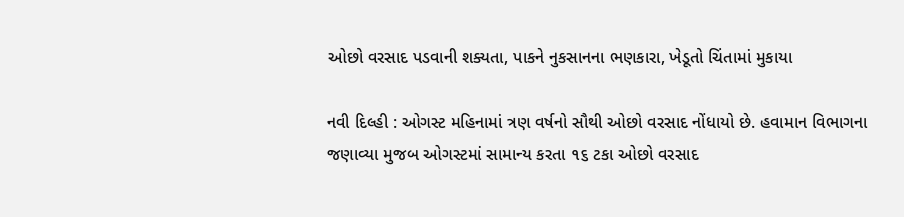ઓછો વરસાદ પડવાની શક્યતા, પાકને નુકસાનના ભણકારા, ખેડૂતો ચિંતામાં મુકાયા

નવી દિલ્હી : ઓગસ્ટ મહિનામાં ત્રણ વર્ષનો સૌથી ઓછો વરસાદ નોંધાયો છે. હવામાન વિભાગના જણાવ્યા મુજબ ઓગસ્ટમાં સામાન્ય કરતા ૧૬ ટકા ઓછો વરસાદ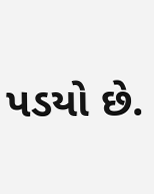પડયો છે.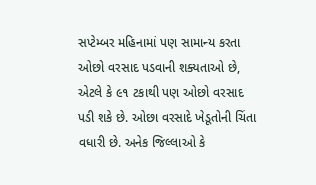સપ્ટેમ્બર મહિનામાં પણ સામાન્ય કરતા ઓછો વરસાદ પડવાની શક્યતાઓ છે, એટલે કે ૯૧ ટકાથી પણ ઓછો વરસાદ પડી શકે છે. ઓછા વરસાદે ખેડૂતોની ચિંતા વધારી છે. અનેક જિલ્લાઓ કે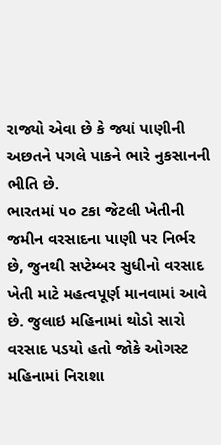રાજ્યો એવા છે કે જ્યાં પાણીની અછતને પગલે પાકને ભારે નુકસાનની ભીતિ છે.
ભારતમાં ૫૦ ટકા જેટલી ખેતીની જમીન વરસાદના પાણી પર નિર્ભર છે, જુનથી સપ્ટેમ્બર સુધીનો વરસાદ ખેતી માટે મહત્વપૂર્ણ માનવામાં આવે છે. જુલાઇ મહિનામાં થોડો સારો વરસાદ પડયો હતો જોકે ઓગસ્ટ મહિનામાં નિરાશા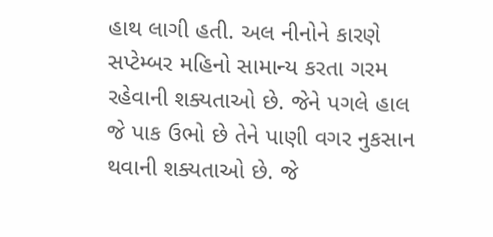હાથ લાગી હતી. અલ નીનોને કારણે સપ્ટેમ્બર મહિનો સામાન્ય કરતા ગરમ રહેવાની શક્યતાઓ છે. જેને પગલે હાલ જે પાક ઉભો છે તેને પાણી વગર નુકસાન થવાની શક્યતાઓ છે. જે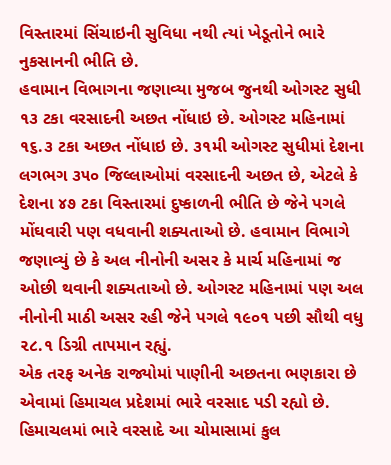વિસ્તારમાં સિંચાઇની સુવિધા નથી ત્યાં ખેડૂતોને ભારે નુકસાનની ભીતિ છે.
હવામાન વિભાગના જણાવ્યા મુજબ જુનથી ઓગસ્ટ સુધી ૧૩ ટકા વરસાદની અછત નોંધાઇ છે. ઓગસ્ટ મહિનામાં ૧૬.૩ ટકા અછત નોંધાઇ છે. ૩૧મી ઓગસ્ટ સુધીમાં દેશના લગભગ ૩૫૦ જિલ્લાઓમાં વરસાદની અછત છે, એટલે કે દેશના ૪૭ ટકા વિસ્તારમાં દુષ્કાળની ભીતિ છે જેને પગલે મોંઘવારી પણ વધવાની શક્યતાઓ છે. હવામાન વિભાગે જણાવ્યું છે કે અલ નીનોની અસર કે માર્ચ મહિનામાં જ ઓછી થવાની શક્યતાઓ છે. ઓગસ્ટ મહિનામાં પણ અલ નીનોની માઠી અસર રહી જેને પગલે ૧૯૦૧ પછી સૌથી વધુ ૨૮.૧ ડિગ્રી તાપમાન રહ્યું.
એક તરફ અનેક રાજ્યોમાં પાણીની અછતના ભણકારા છે એવામાં હિમાચલ પ્રદેશમાં ભારે વરસાદ પડી રહ્યો છે. હિમાચલમાં ભારે વરસાદે આ ચોમાસામાં કુલ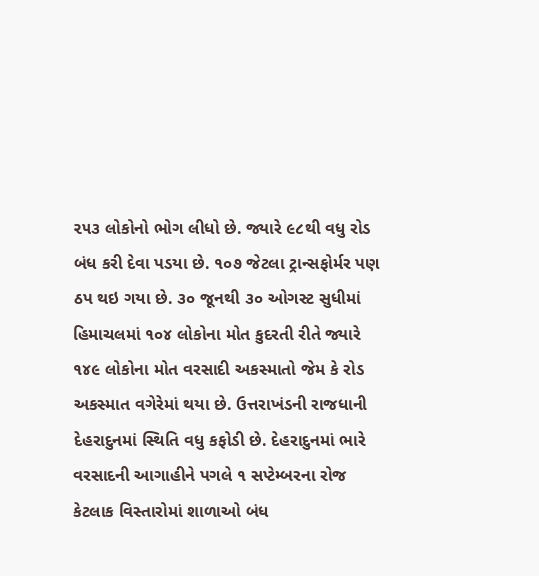૨૫૩ લોકોનો ભોગ લીધો છે. જ્યારે ૯૮થી વધુ રોડ બંધ કરી દેવા પડયા છે. ૧૦૭ જેટલા ટ્રાન્સફોર્મર પણ ઠપ થઇ ગયા છે. ૩૦ જૂનથી ૩૦ ઓગસ્ટ સુધીમાં હિમાચલમાં ૧૦૪ લોકોના મોત કુદરતી રીતે જ્યારે ૧૪૯ લોકોના મોત વરસાદી અકસ્માતો જેમ કે રોડ અકસ્માત વગેરેમાં થયા છે. ઉત્તરાખંડની રાજધાની દેહરાદુનમાં સ્થિતિ વધુ કફોડી છે. દેહરાદુનમાં ભારે વરસાદની આગાહીને પગલે ૧ સપ્ટેમ્બરના રોજ કેટલાક વિસ્તારોમાં શાળાઓ બંધ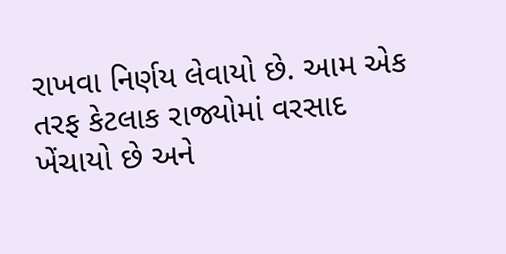રાખવા નિર્ણય લેવાયો છે. આમ એક તરફ કેટલાક રાજ્યોમાં વરસાદ ખેંચાયો છે અને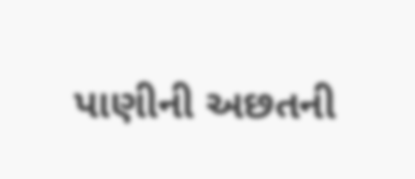પાણીની અછતની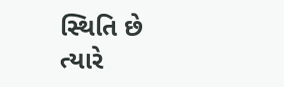સ્થિતિ છે ત્યારે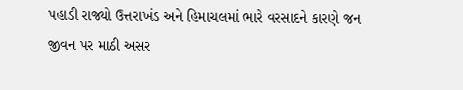પહાડી રાજ્યો ઉત્તરાખંડ અને હિમાચલમાં ભારે વરસાદને કારણે જન જીવન પર માઠી અસર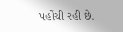પહોંચી રહી છે.